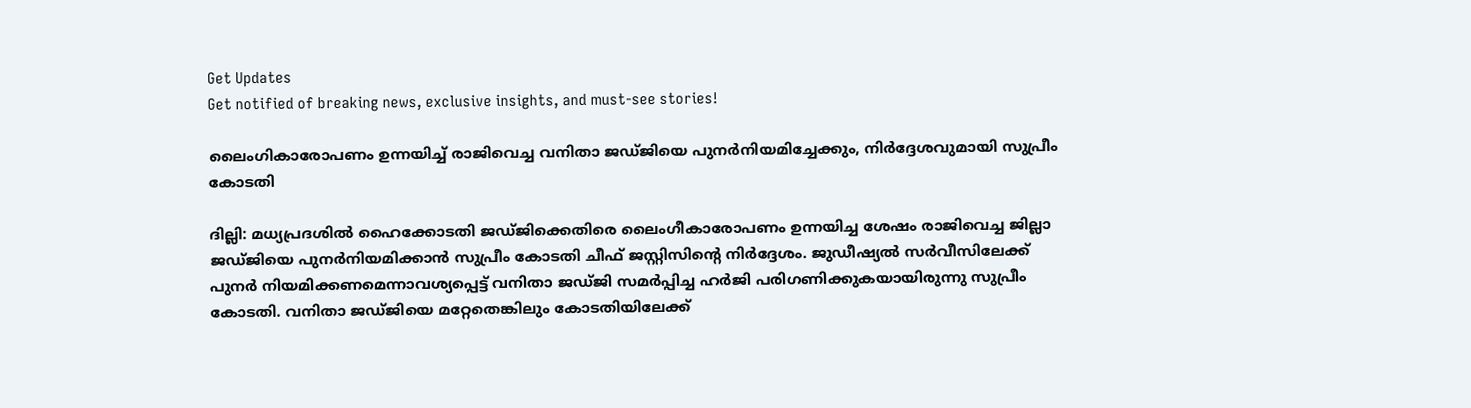Get Updates
Get notified of breaking news, exclusive insights, and must-see stories!

ലൈംഗികാരോപണം ഉന്നയിച്ച് രാജിവെച്ച വനിതാ ജഡ്ജിയെ പുനർനിയമിച്ചേക്കും, നിർദ്ദേശവുമായി സുപ്രീം കോടതി

ദില്ലി: മധ്യപ്രദശിൽ ഹൈക്കോടതി ജഡ്ജിക്കെതിരെ ലൈംഗീകാരോപണം ഉന്നയിച്ച ശേഷം രാജിവെച്ച ജില്ലാ ജഡ്ജിയെ പുനർനിയമിക്കാൻ സുപ്രീം കോടതി ചീഫ് ജസ്റ്റിസിന്റെ നിർദ്ദേശം. ജുഡീഷ്യൽ സർവീസിലേക്ക് പുനർ നിയമിക്കണമെന്നാവശ്യപ്പെട്ട് വനിതാ ജഡ്ജി സമർപ്പിച്ച ഹർജി പരിഗണിക്കുകയായിരുന്നു സുപ്രീം കോടതി. വനിതാ ജഡ്ജിയെ മറ്റേതെങ്കിലും കോടതിയിലേക്ക്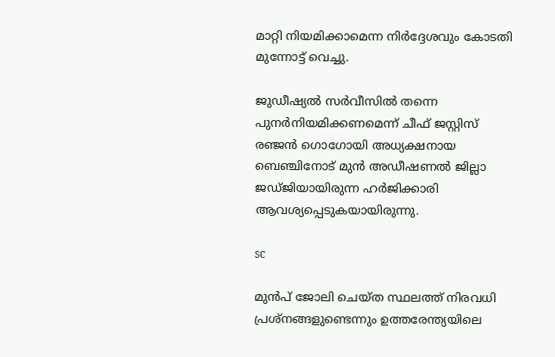മാറ്റി നിയമിക്കാമെന്ന നിർദ്ദേശവും കോടതി മുന്നോട്ട് വെച്ചു.

ജുഡീഷ്യൽ സർവീസിൽ തന്നെ പുനർനിയമിക്കണമെന്ന് ചീഫ് ജസ്റ്റിസ് രഞ്ജൻ ഗൊഗോയി അധ്യക്ഷനായ ബെഞ്ചിനോട് മുൻ അഡീഷണൽ ജില്ലാ ജഡ്ജിയായിരുന്ന ഹർജിക്കാരി ആവശ്യപ്പെടുകയായിരുന്നു.

sc

മുൻപ് ജോലി ചെയ്ത സ്ഥലത്ത് നിരവധി പ്രശ്നങ്ങളുണ്ടെന്നും ഉത്തരേന്ത്യയിലെ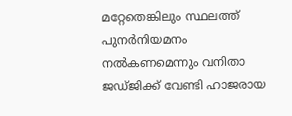മറ്റേതെങ്കിലും സ്ഥലത്ത് പുനർനിയമനം നൽകണമെന്നും വനിതാ ജഡ്ജിക്ക് വേണ്ടി ഹാജരായ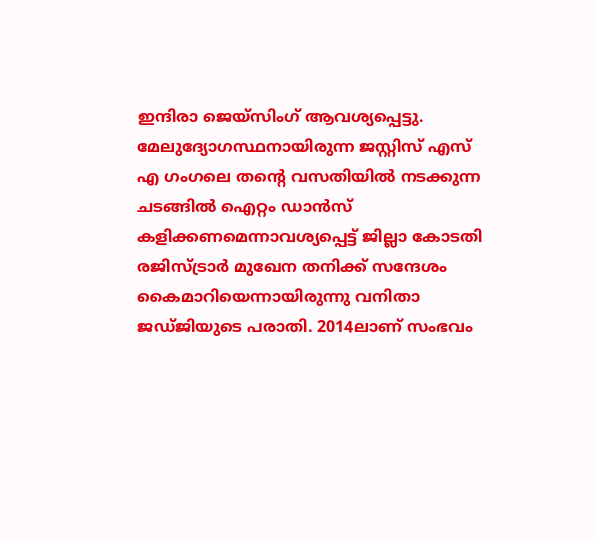ഇന്ദിരാ ജെയ്സിംഗ് ആവശ്യപ്പെട്ടു. മേലുദ്യോഗസ്ഥനായിരുന്ന ജസ്റ്റിസ് എസ് എ ഗംഗലെ തന്റെ വസതിയിൽ നടക്കുന്ന ചടങ്ങിൽ ഐറ്റം ഡാൻസ് കളിക്കണമെന്നാവശ്യപ്പെട്ട് ജില്ലാ കോടതി രജിസ്ട്രാർ മുഖേന തനിക്ക് സന്ദേശം കൈമാറിയെന്നായിരുന്നു വനിതാ ജഡ്ജിയുടെ പരാതി. 2014ലാണ് സംഭവം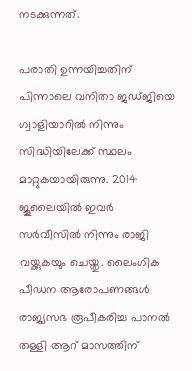നടക്കുന്നത്.

പരാതി ഉന്നയിച്ചതിന് പിന്നാലെ വനിതാ ജഡ്ജിയെ ഗ്വാളിയാറിൽ നിന്നും സിദ്ധിയിലേക്ക് സ്ഥലം മാറ്റുകയായിരുന്നു. 2014 ജൂലൈയിൽ ഇവർ സർവീസിൽ നിന്നും രാജി വയ്ക്കുകയും ചെയ്തു. ലൈംഗിക പീഡന ആരോപണങ്ങൾ രാജ്യസഭ രൂപീകരിച്ച പാനൽ തള്ളി ആറ് മാസത്തിന്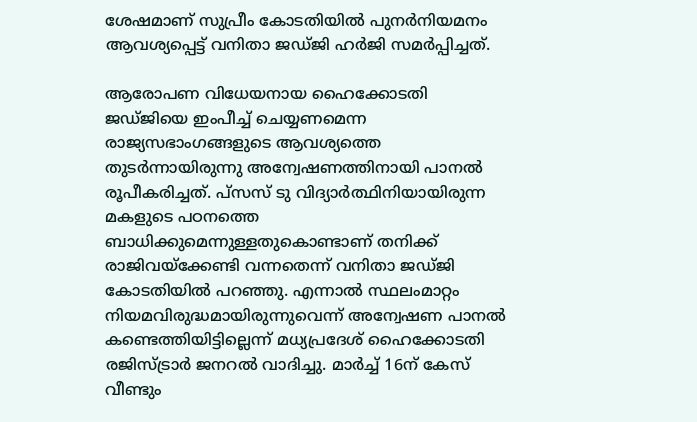ശേഷമാണ് സുപ്രീം കോടതിയിൽ പുനർനിയമനം ആവശ്യപ്പെട്ട് വനിതാ ജഡ്ജി ഹർജി സമർപ്പിച്ചത്.

ആരോപണ വിധേയനായ ഹൈക്കോടതി ജഡ്ജിയെ ഇംപീച്ച് ചെയ്യണമെന്ന രാജ്യസഭാംഗങ്ങളുടെ ആവശ്യത്തെ തുടർന്നായിരുന്നു അന്വേഷണത്തിനായി പാനൽ രൂപീകരിച്ചത്. പ്സസ് ടു വിദ്യാർത്ഥിനിയായിരുന്ന മകളുടെ പഠനത്തെ ബാധിക്കുമെന്നുള്ളതുകൊണ്ടാണ് തനിക്ക് രാജിവയ്ക്കേണ്ടി വന്നതെന്ന് വനിതാ ജഡ്ജി കോടതിയിൽ പറഞ്ഞു. എന്നാൽ സ്ഥലംമാറ്റം നിയമവിരുദ്ധമായിരുന്നുവെന്ന് അന്വേഷണ പാനൽ കണ്ടെത്തിയിട്ടില്ലെന്ന് മധ്യപ്രദേശ് ഹൈക്കോടതി രജിസ്ട്രാർ ജനറൽ വാദിച്ചു. മാർച്ച് 16ന് കേസ് വീണ്ടും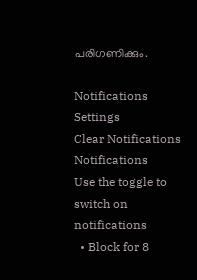പരിഗണിക്കും.

Notifications
Settings
Clear Notifications
Notifications
Use the toggle to switch on notifications
  • Block for 8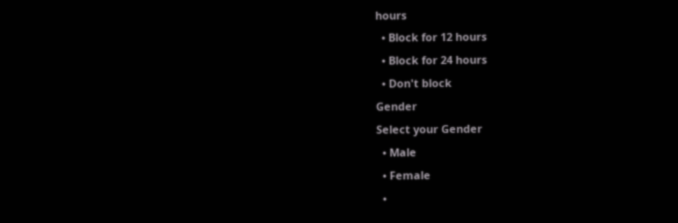hours
  • Block for 12 hours
  • Block for 24 hours
  • Don't block
Gender
Select your Gender
  • Male
  • Female
  •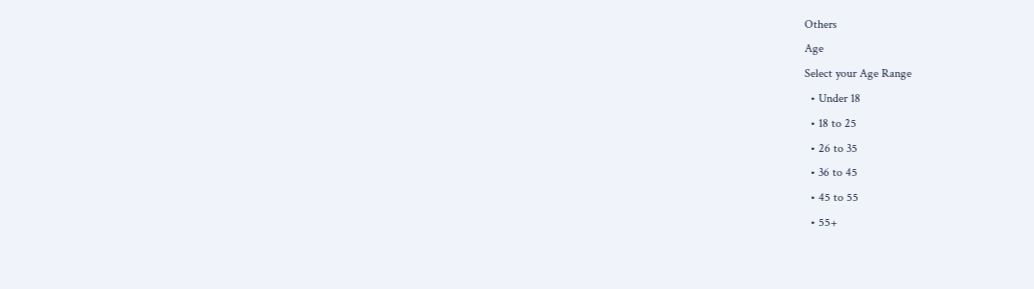Others
Age
Select your Age Range
  • Under 18
  • 18 to 25
  • 26 to 35
  • 36 to 45
  • 45 to 55
  • 55+